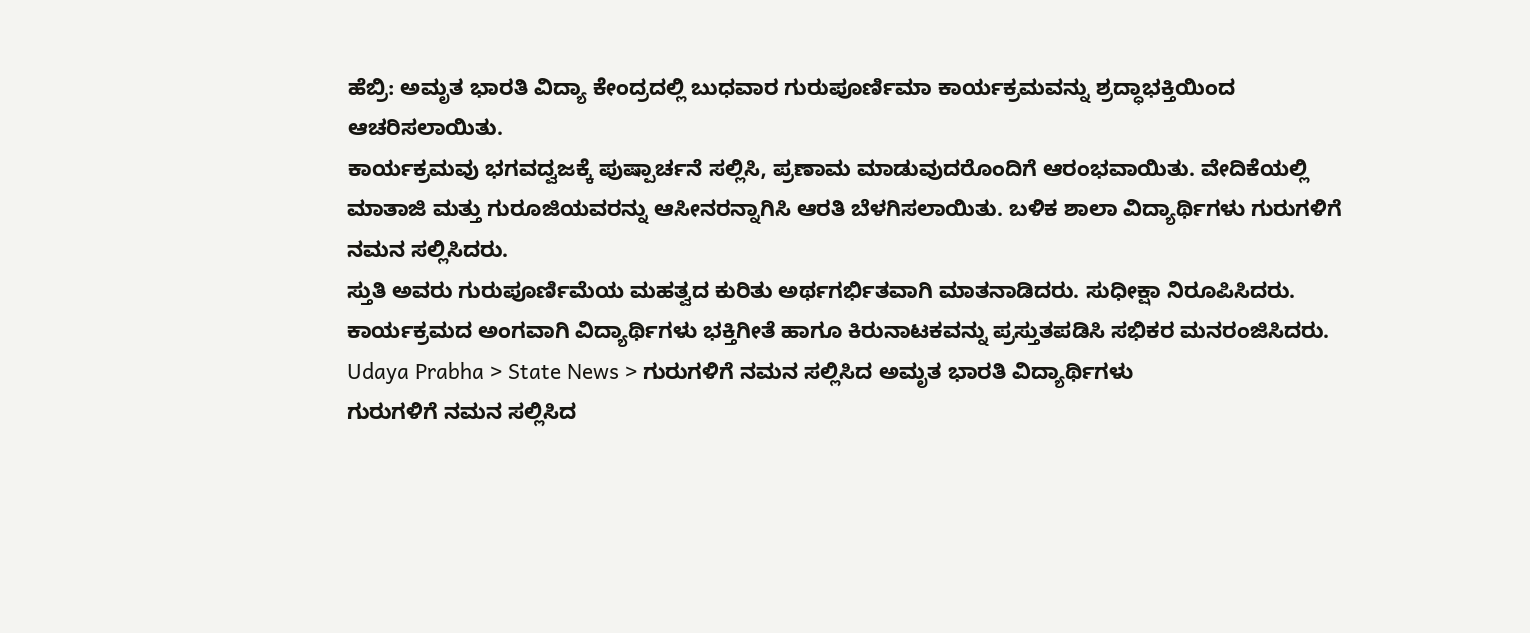ಹೆಬ್ರಿ: ಅಮೃತ ಭಾರತಿ ವಿದ್ಯಾ ಕೇಂದ್ರದಲ್ಲಿ ಬುಧವಾರ ಗುರುಪೂರ್ಣಿಮಾ ಕಾರ್ಯಕ್ರಮವನ್ನು ಶ್ರದ್ಧಾಭಕ್ತಿಯಿಂದ ಆಚರಿಸಲಾಯಿತು.
ಕಾರ್ಯಕ್ರಮವು ಭಗವದ್ವಜಕ್ಕೆ ಪುಷ್ಪಾರ್ಚನೆ ಸಲ್ಲಿಸಿ, ಪ್ರಣಾಮ ಮಾಡುವುದರೊಂದಿಗೆ ಆರಂಭವಾಯಿತು. ವೇದಿಕೆಯಲ್ಲಿ ಮಾತಾಜಿ ಮತ್ತು ಗುರೂಜಿಯವರನ್ನು ಆಸೀನರನ್ನಾಗಿಸಿ ಆರತಿ ಬೆಳಗಿಸಲಾಯಿತು. ಬಳಿಕ ಶಾಲಾ ವಿದ್ಯಾರ್ಥಿಗಳು ಗುರುಗಳಿಗೆ ನಮನ ಸಲ್ಲಿಸಿದರು.
ಸ್ತುತಿ ಅವರು ಗುರುಪೂರ್ಣಿಮೆಯ ಮಹತ್ವದ ಕುರಿತು ಅರ್ಥಗರ್ಭಿತವಾಗಿ ಮಾತನಾಡಿದರು. ಸುಧೀಕ್ಷಾ ನಿರೂಪಿಸಿದರು.
ಕಾರ್ಯಕ್ರಮದ ಅಂಗವಾಗಿ ವಿದ್ಯಾರ್ಥಿಗಳು ಭಕ್ತಿಗೀತೆ ಹಾಗೂ ಕಿರುನಾಟಕವನ್ನು ಪ್ರಸ್ತುತಪಡಿಸಿ ಸಭಿಕರ ಮನರಂಜಿಸಿದರು.
Udaya Prabha > State News > ಗುರುಗಳಿಗೆ ನಮನ ಸಲ್ಲಿಸಿದ ಅಮೃತ ಭಾರತಿ ವಿದ್ಯಾರ್ಥಿಗಳು
ಗುರುಗಳಿಗೆ ನಮನ ಸಲ್ಲಿಸಿದ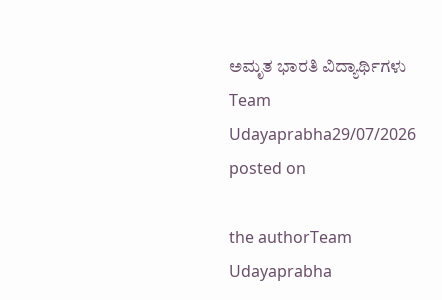ಅಮೃತ ಭಾರತಿ ವಿದ್ಯಾರ್ಥಿಗಳು
Team Udayaprabha29/07/2026
posted on

the authorTeam Udayaprabha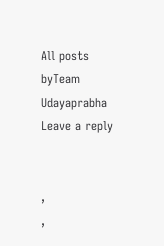All posts byTeam Udayaprabha
Leave a reply


,
,